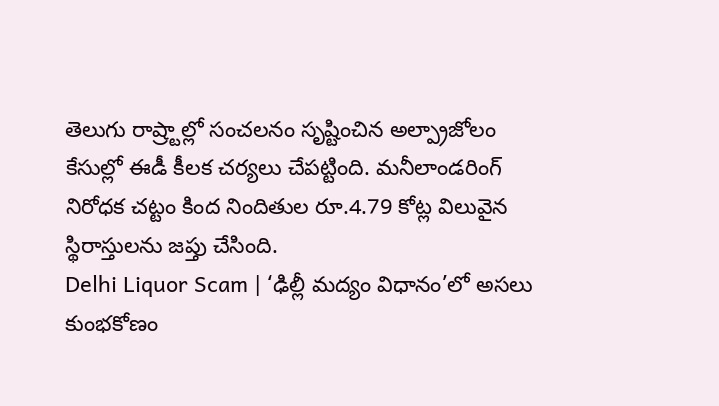తెలుగు రాష్ర్టాల్లో సంచలనం సృష్టించిన అల్ప్రాజోలం కేసుల్లో ఈడీ కీలక చర్యలు చేపట్టింది. మనీలాండరింగ్ నిరోధక చట్టం కింద నిందితుల రూ.4.79 కోట్ల విలువైన స్థిరాస్తులను జప్తు చేసింది.
Delhi Liquor Scam | ‘ఢిల్లీ మద్యం విధానం’లో అసలు కుంభకోణం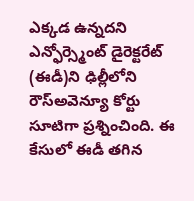ఎక్కడ ఉన్నదని ఎన్ఫోర్స్మెంట్ డైరెక్టరేట్ (ఈడీ)ని ఢిల్లీలోని రౌస్అవెన్యూ కోర్టు సూటిగా ప్రశ్నించింది. ఈ కేసులో ఈడీ తగిన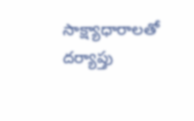సాక్ష్యాధారాలతో దర్యాప్తు